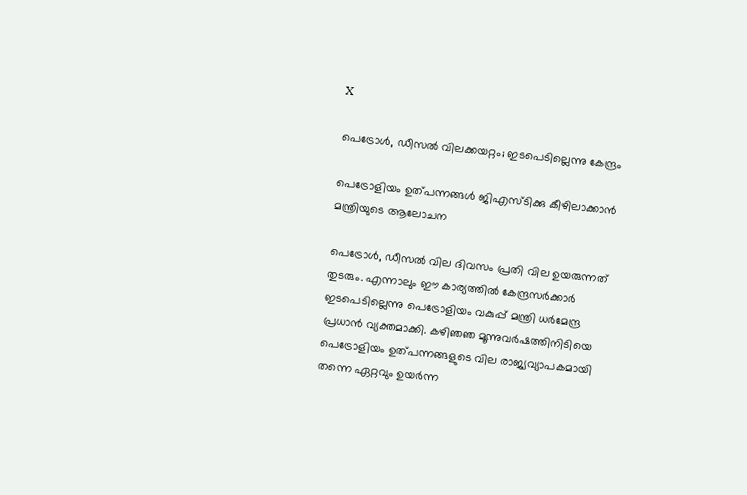X

പെട്രോള്‍, ഡീസല്‍ വിലക്കയറ്റം; ഇടപെടില്ലെന്നു കേന്ദ്രം

പെട്രോളിയം ഉത്പന്നങ്ങള്‍ ജിഎസ്ടിക്കു കീഴിലാക്കാന്‍ മന്ത്രിയുടെ ആലോചന

പെട്രോള്‍, ഡീസല്‍ വില ദിവസം പ്രതി വില ഉയരുന്നത് തുടരും. എന്നാലും ഈ കാര്യത്തില്‍ കേന്ദ്രസര്‍ക്കാര്‍ ഇടപെടില്ലെന്നു പെട്രോളിയം വകുപ്പ് മന്ത്രി ധര്‍മേന്ദ്ര പ്രധാന്‍ വ്യക്തമാക്കി. കഴിഞഞ മൂന്നുവര്‍ഷത്തിനിടിയെ പെട്രോളിയം ഉത്പന്നങ്ങളുടെ വില രാജ്യവ്യാപകമായി തന്നെ ഏറ്റവും ഉയര്‍ന്ന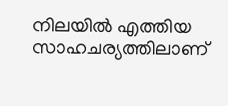നിലയില്‍ എത്തിയ സാഹചര്യത്തിലാണ്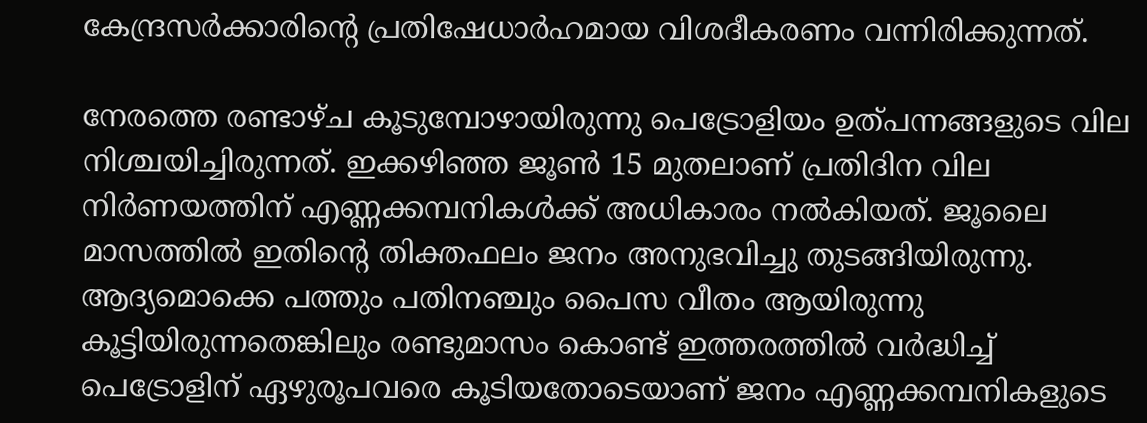കേന്ദ്രസര്‍ക്കാരിന്റെ പ്രതിഷേധാര്‍ഹമായ വിശദീകരണം വന്നിരിക്കുന്നത്.

നേരത്തെ രണ്ടാഴ്ച കൂടുമ്പോഴായിരുന്നു പെട്രോളിയം ഉത്പന്നങ്ങളുടെ വില നിശ്ചയിച്ചിരുന്നത്. ഇക്കഴിഞ്ഞ ജൂണ്‍ 15 മുതലാണ് പ്രതിദിന വില നിര്‍ണയത്തിന് എണ്ണക്കമ്പനികള്‍ക്ക് അധികാരം നല്‍കിയത്. ജൂലൈ മാസത്തില്‍ ഇതിന്റെ തിക്തഫലം ജനം അനുഭവിച്ചു തുടങ്ങിയിരുന്നു. ആദ്യമൊക്കെ പത്തും പതിനഞ്ചും പൈസ വീതം ആയിരുന്നു കൂട്ടിയിരുന്നതെങ്കിലും രണ്ടുമാസം കൊണ്ട് ഇത്തരത്തില്‍ വര്‍ദ്ധിച്ച് പെട്രോളിന് ഏഴുരൂപവരെ കൂടിയതോടെയാണ് ജനം എണ്ണക്കമ്പനികളുടെ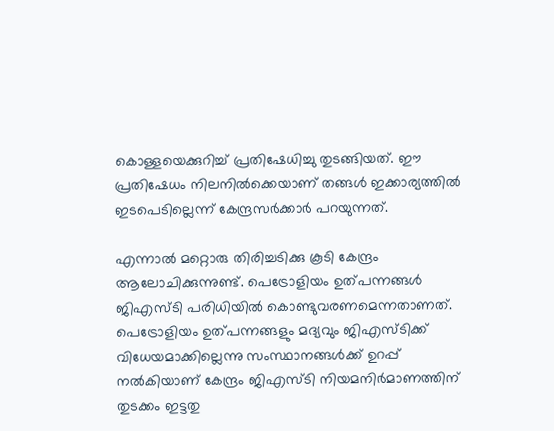കൊള്ളയെക്കുറിച്ച് പ്രതിഷേധിച്ചു തുടങ്ങിയത്. ഈ പ്രതിഷേധം നിലനില്‍ക്കെയാണ് തങ്ങള്‍ ഇക്കാര്യത്തില്‍ ഇടപെടില്ലെന്ന് കേന്ദ്രസര്‍ക്കാര്‍ പറയുന്നത്.

എന്നാല്‍ മറ്റൊരു തിരിച്ചടിക്കു കൂടി കേന്ദ്രം ആലോചിക്കുന്നുണ്ട്. പെട്രോളിയം ഉത്പന്നങ്ങള്‍ ജിഎസ്ടി പരിധിയില്‍ കൊണ്ടുവരണമെന്നതാണത്. പെട്രോളിയം ഉത്പന്നങ്ങളും മദ്യവും ജിഎസ്ടിക്ക് വിധേയമാക്കില്ലെന്നു സംസ്ഥാനങ്ങള്‍ക്ക് ഉറപ്പ് നല്‍കിയാണ് കേന്ദ്രം ജിഎസ്ടി നിയമനിര്‍മാണത്തിന് തുടക്കം ഇട്ടതു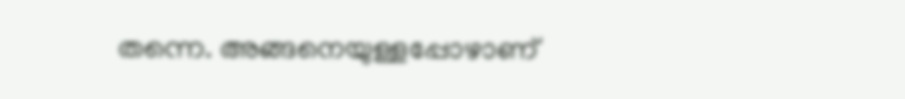തന്നെ. അങ്ങനെയുള്ളപ്പോഴാണ്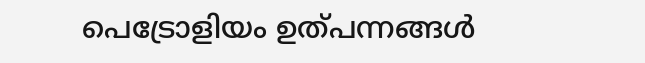പെട്രോളിയം ഉത്പന്നങ്ങള്‍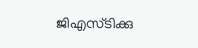ജിഎസ്ടിക്കു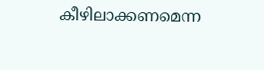കീഴിലാക്കണമെന്ന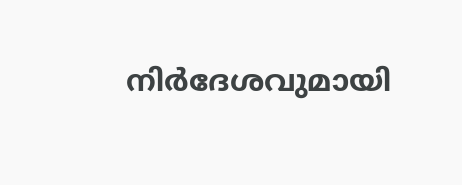നിര്‍ദേശവുമായി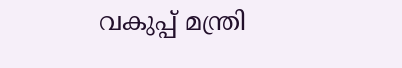വകുപ്പ് മന്ത്രി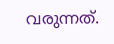വരുന്നത്.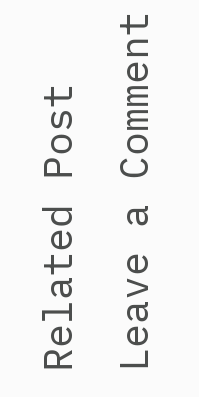Related Post
Leave a Comment